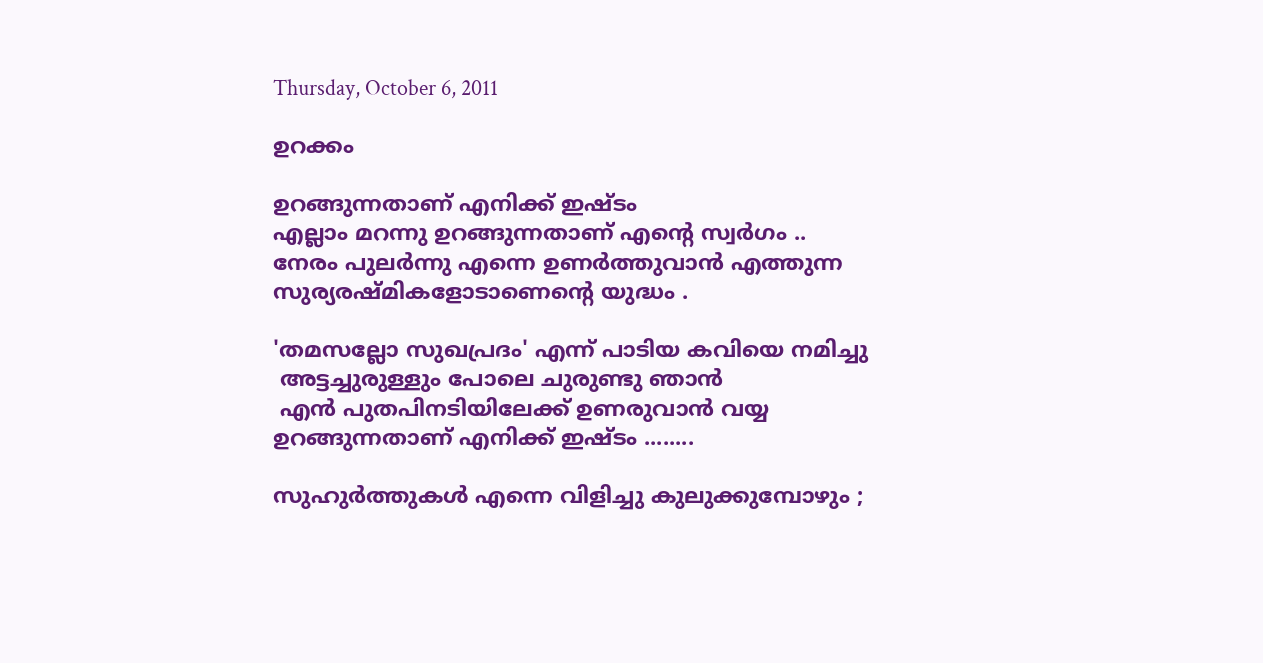Thursday, October 6, 2011

ഉറക്കം

ഉറങ്ങുന്നതാണ് എനിക്ക് ഇഷ്ടം
എല്ലാം മറന്നു ഉറങ്ങുന്നതാണ് എന്റെ സ്വര്‍ഗം ..
നേരം പുലര്‍ന്നു എന്നെ ഉണര്‍ത്തുവാന്‍ എത്തുന്ന
സുര്യരഷ്മികളോടാണെന്റെ യുദ്ധം .

'തമസല്ലോ സുഖപ്രദം' എന്ന് പാടിയ കവിയെ നമിച്ചു
 അട്ടച്ചുരുള്ളും പോലെ ചുരുണ്ടു ഞാന്‍
 എന്‍ പുതപിനടിയിലേക്ക് ഉണരുവാന്‍ വയ്യ
ഉറങ്ങുന്നതാണ് എനിക്ക് ഇഷ്ടം ........

സുഹുര്‍ത്തുകള്‍ എന്നെ വിളിച്ചു കുലുക്കുമ്പോഴും ;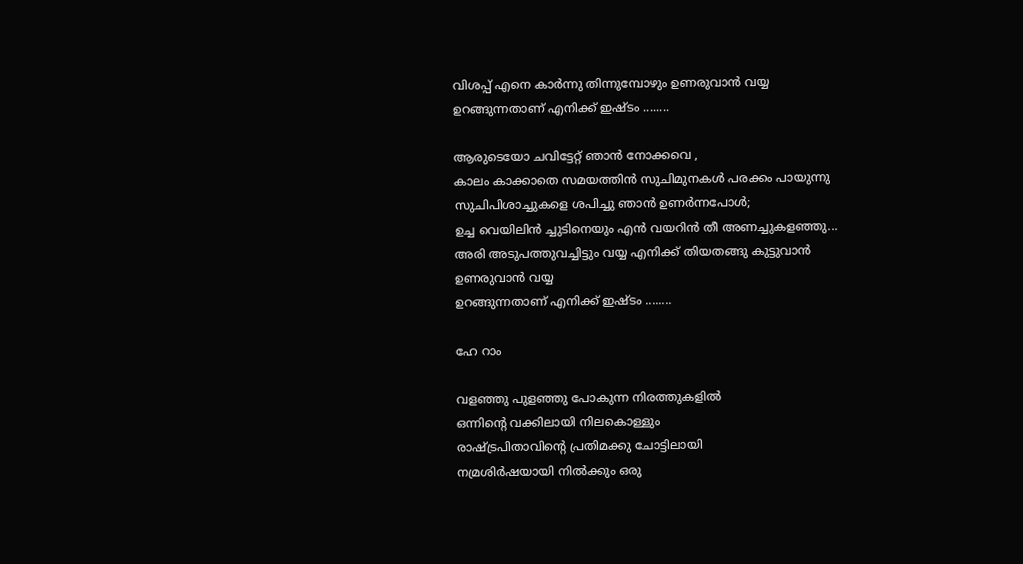വിശപ്പ്‌ എനെ കാര്‍ന്നു തിന്നുമ്പോഴും ഉണരുവാന്‍ വയ്യ
ഉറങ്ങുന്നതാണ് എനിക്ക് ഇഷ്ടം ........

ആരുടെയോ ചവിട്ടേറ്റ് ഞാന്‍ നോക്കവെ ,
കാലം കാക്കാതെ സമയത്തിന്‍ സുചിമുനകള്‍ പരക്കം പായുന്നു
സുചിപിശാച്ചുകളെ ശപിച്ചു ഞാന്‍ ഉണര്‍ന്നപോള്‍;
ഉച്ച വെയിലിന്‍ ച്ചുടിനെയും എന്‍ വയറിന്‍ തീ അണച്ചുകളഞ്ഞു...
അരി അടുപത്തുവച്ചിട്ടും വയ്യ എനിക്ക് തിയതങ്ങു കുട്ടുവാന്‍
ഉണരുവാന്‍ വയ്യ
ഉറങ്ങുന്നതാണ് എനിക്ക് ഇഷ്ടം ........

ഹേ റാം

വളഞ്ഞു പുളഞ്ഞു പോകുന്ന നിരത്തുകളില്‍
ഒന്നിന്റെ വക്കിലായി നിലകൊള്ളും
രാഷ്ട്രപിതാവിന്റെ പ്രതിമക്കു ചോട്ടിലായി
നമ്രശിര്‍ഷയായി നില്‍ക്കും ഒരു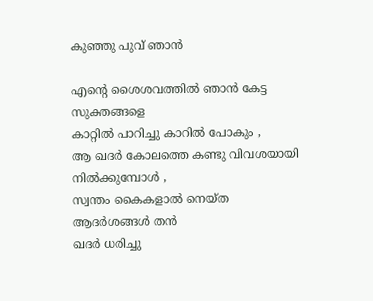കുഞ്ഞു പുവ് ഞാന്‍

എന്റെ ശൈശവത്തില്‍ ഞാന്‍ കേട്ട സുക്തങ്ങളെ
കാറ്റില്‍ പാറിച്ചു കാറില്‍ പോകും ,
ആ ഖദര്‍ കോലത്തെ കണ്ടു വിവശയായി നില്‍ക്കുമ്പോള്‍ ,
സ്വന്തം കൈകളാല്‍ നെയ്ത ആദര്‍ശങ്ങള്‍ തന്‍
ഖദര്‍ ധരിച്ചു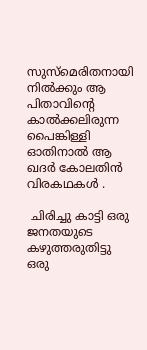സുസ്മെരിതനായി നില്‍ക്കും ആ പിതാവിന്റെ
കാല്‍ക്കലിരുന്ന പൈങ്കിള്ളി ഓതിനാല്‍ ആ ഖദര്‍ കോലതിന്‍ വിരകഥകള്‍ .

 ചിരിച്ചു കാട്ടി ഒരു ജനതയുടെ കഴുത്തരുതിട്ടു ഒരു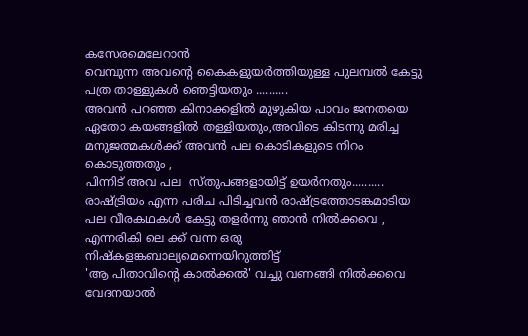കസേരമെലേറാന്‍
വെമ്പുന്ന അവന്റെ കൈകളുയര്‍ത്തിയുള്ള പുലമ്പല്‍ കേട്ടു
പത്ര താള്ളുകള്‍ ഞെട്ടിയതും ..........
അവന്‍ പറഞ്ഞ കിനാക്കളില്‍ മുഴുകിയ പാവം ജനതയെ
ഏതോ കയങ്ങളില്‍ തള്ളിയതും,അവിടെ കിടന്നു മരിച്ച
മനുജത്മകള്‍ക്ക് അവന്‍ പല കൊടികളുടെ നിറം കൊടുത്തതും ,
പിന്നിട് അവ പല  സ്തുപങ്ങളായിട്ട് ഉയര്‍നതും..........
രാഷ്ട്രിയം എന്ന പരിച പിടിച്ചവന്‍ രാഷ്ട്രത്തോടങ്കമാടിയ
പല വീരകഥകള്‍ കേട്ടു തളര്‍ന്നു ഞാന്‍ നില്‍ക്കവെ ,
എന്നരികി ലെ ക്ക് വന്ന ഒരു നിഷ്കളങ്കബാല്യമെന്നെയിറുത്തിട്ട്
'ആ പിതാവിന്റെ കാല്‍ക്കല്‍' വച്ചു വണങ്ങി നില്‍ക്കവെ
വേദനയാല്‍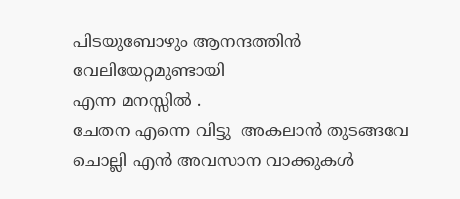പിടയുബോഴും ആനന്ദത്തിന്‍ വേലിയേറ്റമുണ്ടായി
എന്ന മനസ്സില്‍ .
ചേതന എന്നെ വിട്ടു  അകലാന്‍ തുടങ്ങവേ ചൊല്ലി എന്‍ അവസാന വാക്കുകള്‍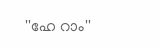''ഹേ റാം''